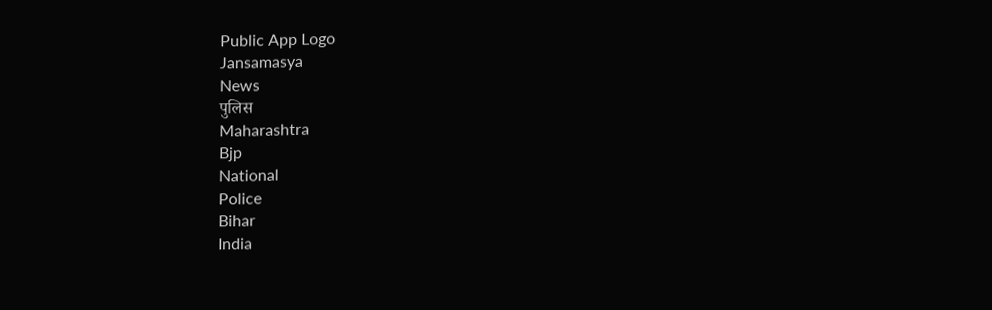Public App Logo
Jansamasya
News
पुलिस
Maharashtra
Bjp
National
Police
Bihar
India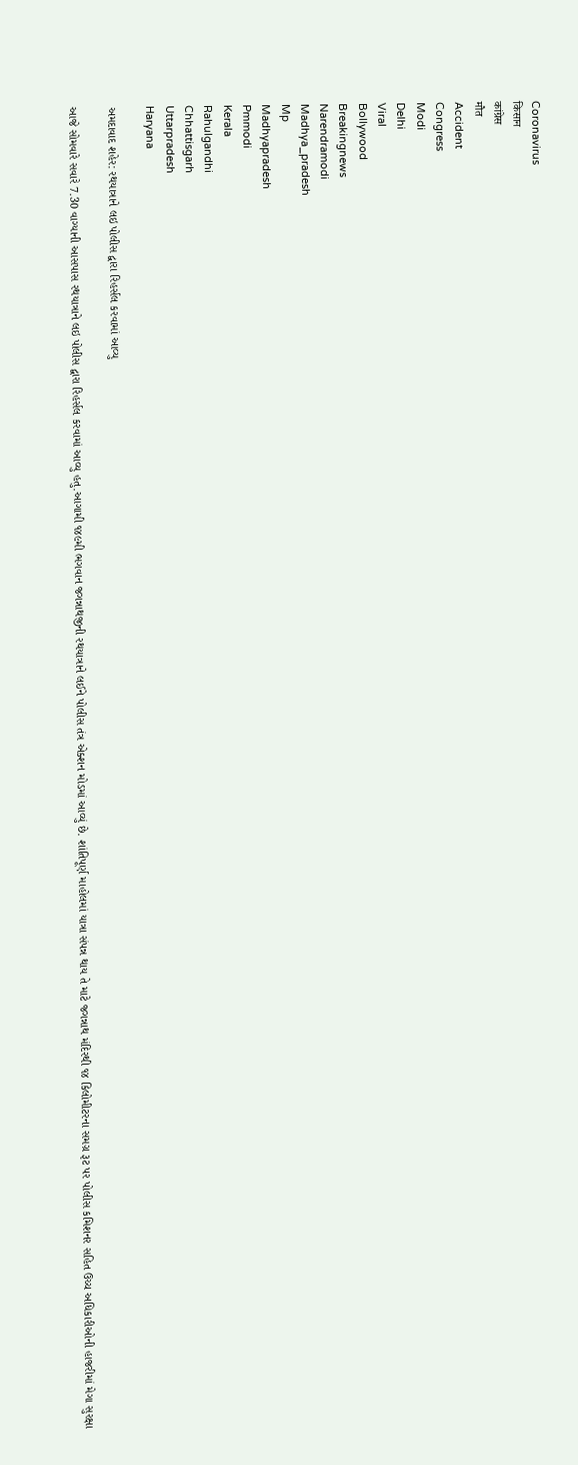Coronavirus
किसान
कांग्रेस
मौत
Accident
Congress
Modi
Delhi
Viral
Bollywood
Breakingnews
Narendramodi
Madhya_pradesh
Mp
Madhyapradesh
Pmmodi
Kerala
Rahulgandhi
Chhattisgarh
Uttarpradesh
Haryana

અમદાવાદ શહેર: રથયાત્રાને લઇ પોલીસ દ્વારા રિહર્સલ કરવામાં આવ્યુ

આજે સોમવારે સવારે 7.30 વાગ્યાની આસપાસ રથયાત્રાને લઇ પોલીસ દ્વારા રિહર્સલ કરવામાં આવ્યુ હતુ.આગામી ૧૪૯મી ભગવાન જગન્નાથજીની રથયાત્રાને લઈને પોલીસ તંત્ર એક્શન મોડમાં આવ્યું છે. શાંતિપૂર્ણ માહોલમાં યાત્રા સંપન્ન થાય તે માટે જગન્નાથ મંદિરથી ૧૪ કિલોમીટરના સમગ્ર રૂટ પર પોલીસ કમિશનર સહિત ઉચ્ચ અધિકારીઓની હાજરીમાં મેગા સુરક્ષા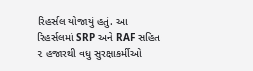રિહર્સલ યોજાયું હતું. આ રિહર્સલમાં SRP અને RAF સહિત ૨ હજારથી વધુ સુરક્ષાકર્મીઓ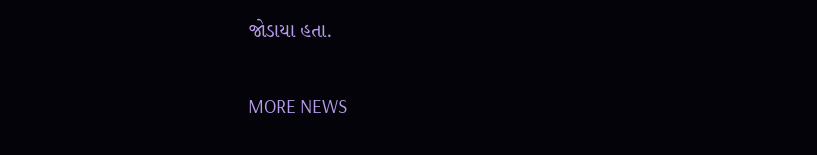જોડાયા હતા.

MORE NEWS